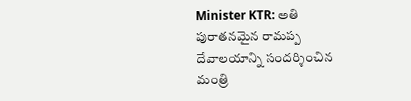Minister KTR: అతి పురాతనమైన రామప్ప దేవాలయాన్ని సందర్శించిన మంత్రి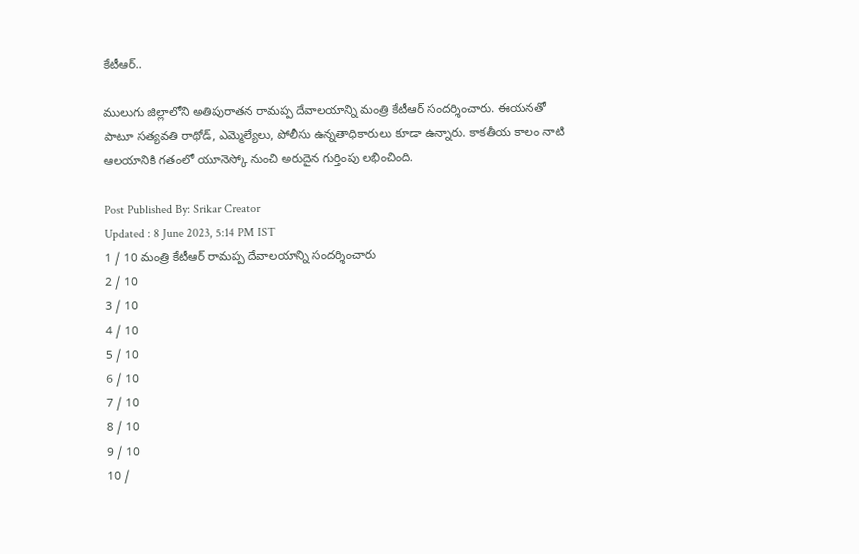కేటీఆర్..

ములుగు జిల్లాలోని అతిపురాతన రామప్ప దేవాలయాన్ని మంత్రి కేటీఆర్ సందర్శించారు. ఈయనతో పాటూ సత్యవతి రాథోడ్, ఎమ్మెల్యేలు, పోలీసు ఉన్నతాధికారులు కూడా ఉన్నారు. కాకతీయ కాలం నాటి ఆలయానికి గతంలో ‍యూనెస్కో నుంచి అరుదైన గుర్తింపు లభించింది.

Post Published By: Srikar Creator
Updated : 8 June 2023, 5:14 PM IST
1 / 10 మంత్రి కేటీఆర్ రామప్ప దేవాలయాన్ని సందర్శించారు
2 / 10
3 / 10
4 / 10
5 / 10
6 / 10
7 / 10
8 / 10
9 / 10
10 /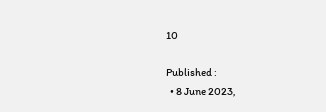10

Published :
  • 8 June 2023,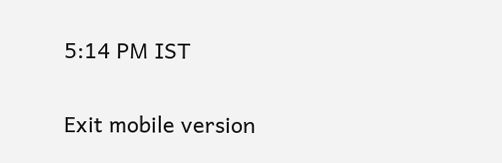5:14 PM IST

Exit mobile version